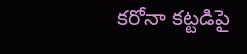కరోనా కట్టడిపై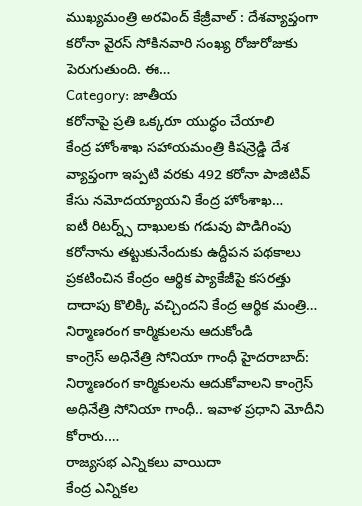ముఖ్యమంత్రి అరవింద్ కేజ్రీవాల్ : దేశవ్యాప్తంగా కరోనా వైరస్ సోకినవారి సంఖ్య రోజురోజుకు పెరుగుతుంది. ఈ…
Category: జాతీయ
కరోనాపై ప్రతి ఒక్కరూ యుద్ధం చేయాలి
కేంద్ర హోంశాఖ సహాయమంత్రి కిషన్రెడ్డి దేశ వ్యాప్తంగా ఇప్పటి వరకు 492 కరోనా పాజిటివ్ కేసు నమోదయ్యాయని కేంద్ర హోంశాఖ…
ఐటీ రిటర్న్స్ దాఖులకు గడువు పొడిగింపు
కరోనాను తట్టుకునేందుకు ఉద్దీపన పథకాలు ప్రకటించిన కేంద్రం ఆర్థిక ప్యాకేజీపై కసరత్తు దాదాపు కొలిక్కి వచ్చిందని కేంద్ర ఆర్థిక మంత్రి…
నిర్మాణరంగ కార్మికులను ఆదుకోండి
కాంగ్రెస్ అధినేత్రి సోనియా గాంధీ హైదరాబాద్: నిర్మాణరంగ కార్మికులను ఆదుకోవాలని కాంగ్రెస్ అధినేత్రి సోనియా గాంధీ.. ఇవాళ ప్రధాని మోదీని కోరారు.…
రాజ్యసభ ఎన్నికలు వాయిదా
కేంద్ర ఎన్నికల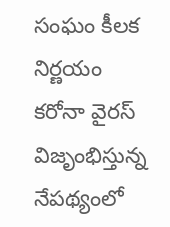సంఘం కీలక నిర్ణయం కరోనా వైరస్ విజృంభిస్తున్న నేపథ్యంలో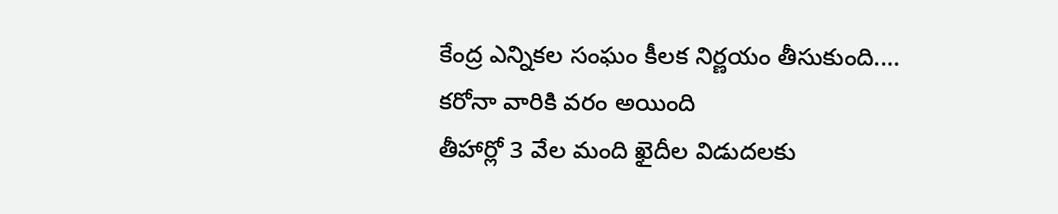కేంద్ర ఎన్నికల సంఘం కీలక నిర్ణయం తీసుకుంది.…
కరోనా వారికి వరం అయింది
తీహార్లో 3 వేల మంది ఖైదీల విడుదలకు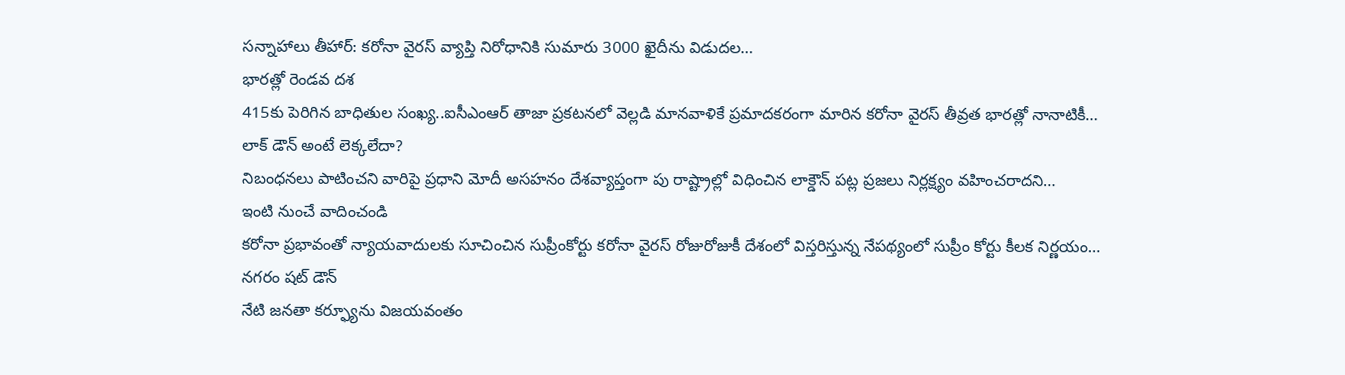సన్నాహాలు తీహార్: కరోనా వైరస్ వ్యాప్తి నిరోధానికి సుమారు 3000 ఖైదీను విడుదల…
భారత్లో రెండవ దశ
415కు పెరిగిన బాధితుల సంఖ్య..ఐసీఎంఆర్ తాజా ప్రకటనలో వెల్లడి మానవాళికే ప్రమాదకరంగా మారిన కరోనా వైరస్ తీవ్రత భారత్లో నానాటికీ…
లాక్ డౌన్ అంటే లెక్కలేదా?
నిబంధనలు పాటించని వారిపై ప్రధాని మోదీ అసహనం దేశవ్యాప్తంగా పు రాష్ట్రాల్లో విధించిన లాక్డౌన్ పట్ల ప్రజలు నిర్లక్ష్యం వహించరాదని…
ఇంటి నుంచే వాదించండి
కరోనా ప్రభావంతో న్యాయవాదులకు సూచించిన సుప్రీంకోర్టు కరోనా వైరస్ రోజురోజుకీ దేశంలో విస్తరిస్తున్న నేపథ్యంలో సుప్రీం కోర్టు కీలక నిర్ణయం…
నగరం షట్ డౌన్
నేటి జనతా కర్ఫ్యూను విజయవంతం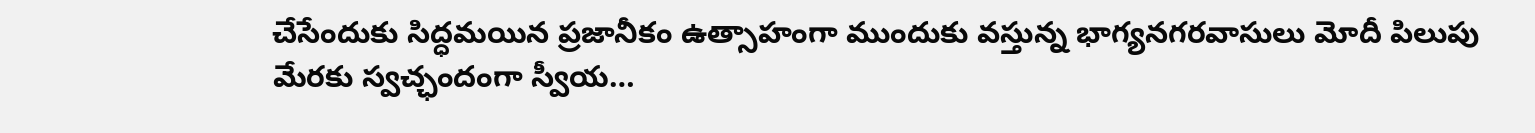చేసేందుకు సిద్ధమయిన ప్రజానీకం ఉత్సాహంగా ముందుకు వస్తున్న భాగ్యనగరవాసులు మోదీ పిలుపు మేరకు స్వచ్ఛందంగా స్వీయ…